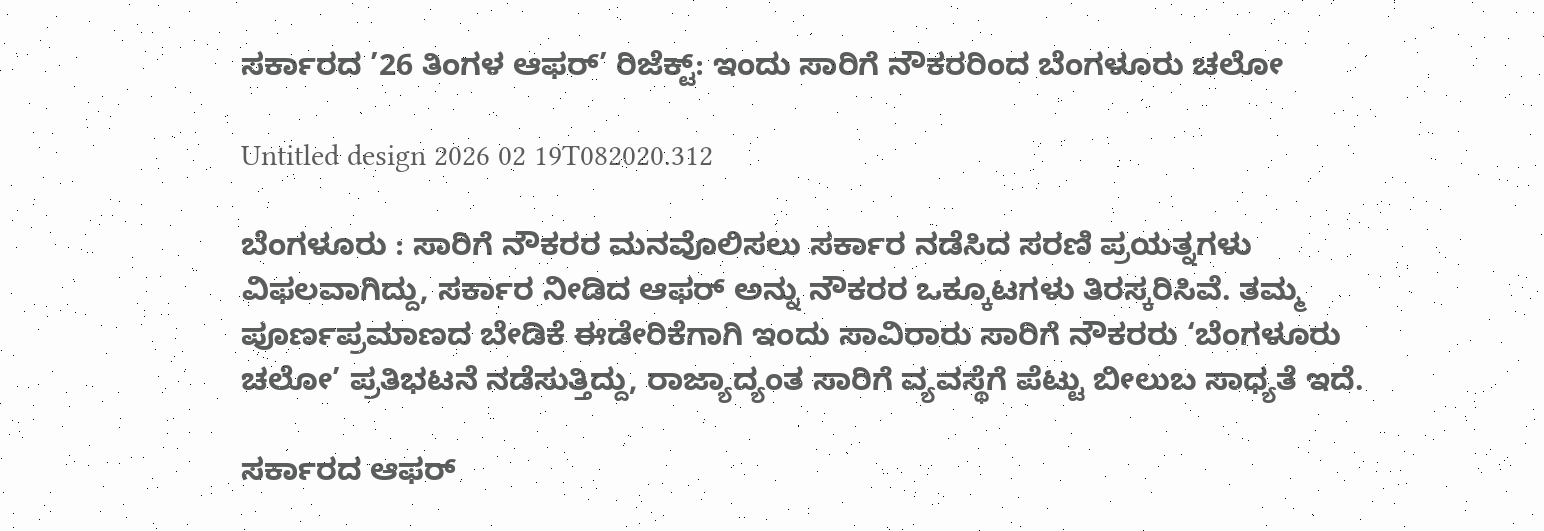ಸರ್ಕಾರದ ’26 ತಿಂಗಳ ಆಫರ್’ ರಿಜೆಕ್ಟ್: ಇಂದು ಸಾರಿಗೆ ನೌಕರರಿಂದ ಬೆಂಗಳೂರು ಚಲೋ

Untitled design 2026 02 19T082020.312

ಬೆಂಗಳೂರು : ಸಾರಿಗೆ ನೌಕರರ ಮನವೊಲಿಸಲು ಸರ್ಕಾರ ನಡೆಸಿದ ಸರಣಿ ಪ್ರಯತ್ನಗಳು ವಿಫಲವಾಗಿದ್ದು, ಸರ್ಕಾರ ನೀಡಿದ ಆಫರ್ ಅನ್ನು ನೌಕರರ ಒಕ್ಕೂಟಗಳು ತಿರಸ್ಕರಿಸಿವೆ. ತಮ್ಮ ಪೂರ್ಣಪ್ರಮಾಣದ ಬೇಡಿಕೆ ಈಡೇರಿಕೆಗಾಗಿ ಇಂದು ಸಾವಿರಾರು ಸಾರಿಗೆ ನೌಕರರು ‘ಬೆಂಗಳೂರು ಚಲೋ’ ಪ್ರತಿಭಟನೆ ನಡೆಸುತ್ತಿದ್ದು, ರಾಜ್ಯಾದ್ಯಂತ ಸಾರಿಗೆ ವ್ಯವಸ್ಥೆಗೆ ಪೆಟ್ಟು ಬೀಲುಬ ಸಾಧ್ಯತೆ ಇದೆ.

ಸರ್ಕಾರದ ಆಫರ್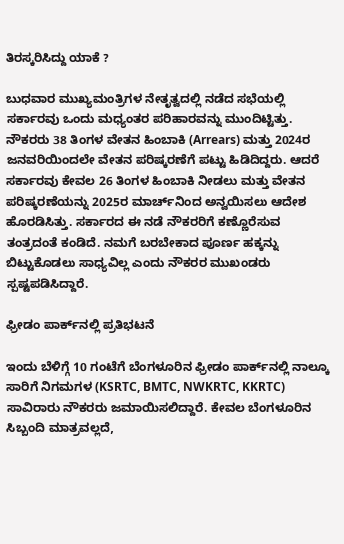ತಿರಸ್ಕರಿಸಿದ್ದು ಯಾಕೆ ?

ಬುಧವಾರ ಮುಖ್ಯಮಂತ್ರಿಗಳ ನೇತೃತ್ವದಲ್ಲಿ ನಡೆದ ಸಭೆಯಲ್ಲಿ ಸರ್ಕಾರವು ಒಂದು ಮಧ್ಯಂತರ ಪರಿಹಾರವನ್ನು ಮುಂದಿಟ್ಟಿತ್ತು. ನೌಕರರು 38 ತಿಂಗಳ ವೇತನ ಹಿಂಬಾಕಿ (Arrears) ಮತ್ತು 2024ರ ಜನವರಿಯಿಂದಲೇ ವೇತನ ಪರಿಷ್ಕರಣೆಗೆ ಪಟ್ಟು ಹಿಡಿದಿದ್ದರು. ಆದರೆ ಸರ್ಕಾರವು ಕೇವಲ 26 ತಿಂಗಳ ಹಿಂಬಾಕಿ ನೀಡಲು ಮತ್ತು ವೇತನ ಪರಿಷ್ಕರಣೆಯನ್ನು 2025ರ ಮಾರ್ಚ್‌ನಿಂದ ಅನ್ವಯಿಸಲು ಆದೇಶ ಹೊರಡಿಸಿತ್ತು. ಸರ್ಕಾರದ ಈ ನಡೆ ನೌಕರರಿಗೆ ಕಣ್ಣೊರೆಸುವ ತಂತ್ರದಂತೆ ಕಂಡಿದೆ. ನಮಗೆ ಬರಬೇಕಾದ ಪೂರ್ಣ ಹಕ್ಕನ್ನು ಬಿಟ್ಟುಕೊಡಲು ಸಾಧ್ಯವಿಲ್ಲ ಎಂದು ನೌಕರರ ಮುಖಂಡರು ಸ್ಪಷ್ಟಪಡಿಸಿದ್ದಾರೆ.

ಫ್ರೀಡಂ ಪಾರ್ಕ್‌ನಲ್ಲಿ ಪ್ರತಿಭಟನೆ

ಇಂದು ಬೆಳಿಗ್ಗೆ 10 ಗಂಟೆಗೆ ಬೆಂಗಳೂರಿನ ಫ್ರೀಡಂ ಪಾರ್ಕ್‌ನಲ್ಲಿ ನಾಲ್ಕೂ ಸಾರಿಗೆ ನಿಗಮಗಳ (KSRTC, BMTC, NWKRTC, KKRTC) ಸಾವಿರಾರು ನೌಕರರು ಜಮಾಯಿಸಲಿದ್ದಾರೆ. ಕೇವಲ ಬೆಂಗಳೂರಿನ ಸಿಬ್ಬಂದಿ ಮಾತ್ರವಲ್ಲದೆ,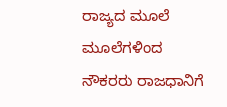ರಾಜ್ಯದ ಮೂಲೆ ಮೂಲೆಗಳಿಂದ ನೌಕರರು ರಾಜಧಾನಿಗೆ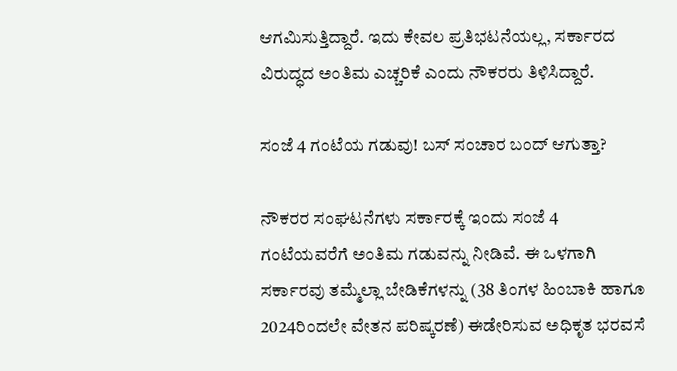ಆಗಮಿಸುತ್ತಿದ್ದಾರೆ. ಇದು ಕೇವಲ ಪ್ರತಿಭಟನೆಯಲ್ಲ, ಸರ್ಕಾರದ ವಿರುದ್ಧದ ಅಂತಿಮ ಎಚ್ಚರಿಕೆ ಎಂದು ನೌಕರರು ತಿಳಿಸಿದ್ದಾರೆ.

ಸಂಜೆ 4 ಗಂಟೆಯ ಗಡುವು! ಬಸ್ ಸಂಚಾರ ಬಂದ್ ಆಗುತ್ತಾ?

ನೌಕರರ ಸಂಘಟನೆಗಳು ಸರ್ಕಾರಕ್ಕೆ ಇಂದು ಸಂಜೆ 4 ಗಂಟೆಯವರೆಗೆ ಅಂತಿಮ ಗಡುವನ್ನು ನೀಡಿವೆ. ಈ ಒಳಗಾಗಿ ಸರ್ಕಾರವು ತಮ್ಮೆಲ್ಲಾ ಬೇಡಿಕೆಗಳನ್ನು (38 ತಿಂಗಳ ಹಿಂಬಾಕಿ ಹಾಗೂ 2024ರಿಂದಲೇ ವೇತನ ಪರಿಷ್ಕರಣೆ) ಈಡೇರಿಸುವ ಅಧಿಕೃತ ಭರವಸೆ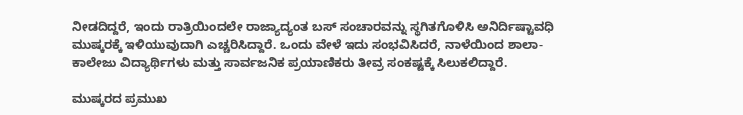ನೀಡದಿದ್ದರೆ, ಇಂದು ರಾತ್ರಿಯಿಂದಲೇ ರಾಜ್ಯಾದ್ಯಂತ ಬಸ್ ಸಂಚಾರವನ್ನು ಸ್ಥಗಿತಗೊಳಿಸಿ ಅನಿರ್ದಿಷ್ಟಾವಧಿ ಮುಷ್ಕರಕ್ಕೆ ಇಳಿಯುವುದಾಗಿ ಎಚ್ಚರಿಸಿದ್ದಾರೆ. ಒಂದು ವೇಳೆ ಇದು ಸಂಭವಿಸಿದರೆ, ನಾಳೆಯಿಂದ ಶಾಲಾ-ಕಾಲೇಜು ವಿದ್ಯಾರ್ಥಿಗಳು ಮತ್ತು ಸಾರ್ವಜನಿಕ ಪ್ರಯಾಣಿಕರು ತೀವ್ರ ಸಂಕಷ್ಟಕ್ಕೆ ಸಿಲುಕಲಿದ್ದಾರೆ.

ಮುಷ್ಕರದ ಪ್ರಮುಖ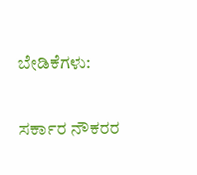ಬೇಡಿಕೆಗಳು:

ಸರ್ಕಾರ ನೌಕರರ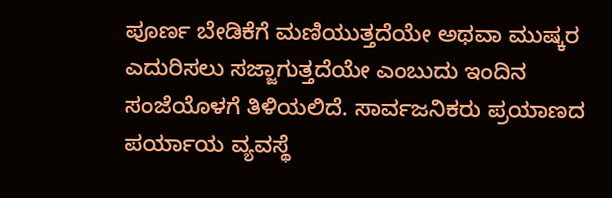ಪೂರ್ಣ ಬೇಡಿಕೆಗೆ ಮಣಿಯುತ್ತದೆಯೇ ಅಥವಾ ಮುಷ್ಕರ ಎದುರಿಸಲು ಸಜ್ಜಾಗುತ್ತದೆಯೇ ಎಂಬುದು ಇಂದಿನ ಸಂಜೆಯೊಳಗೆ ತಿಳಿಯಲಿದೆ. ಸಾರ್ವಜನಿಕರು ಪ್ರಯಾಣದ ಪರ್ಯಾಯ ವ್ಯವಸ್ಥೆ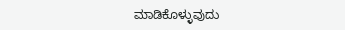ಮಾಡಿಕೊಳ್ಳುವುದು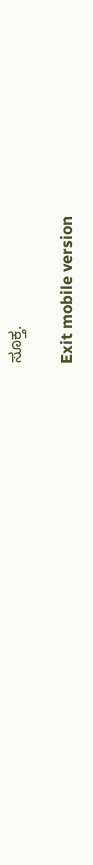ಸೂಕ್ತ.

Exit mobile version